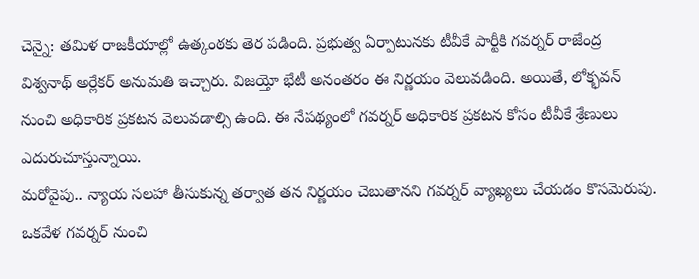చెన్నై: తమిళ రాజకీయాల్లో ఉత్కంఠకు తెర పడింది. ప్రభుత్వ ఏర్పాటునకు టీవీకే పార్టీకి గవర్నర్ రాజేంద్ర విశ్వనాథ్ అర్లేకర్ అనుమతి ఇచ్చారు. విజయ్తో భేటీ అనంతరం ఈ నిర్ణయం వెలువడింది. అయితే, లోక్భవన్ నుంచి అధికారిక ప్రకటన వెలువడాల్సి ఉంది. ఈ నేపథ్యంలో గవర్నర్ అధికారిక ప్రకటన కోసం టీవీకే శ్రేణులు ఎదురుచూస్తున్నాయి.
మరోవైపు.. న్యాయ సలహా తీసుకున్న తర్వాత తన నిర్ణయం చెబుతానని గవర్నర్ వ్యాఖ్యలు చేయడం కొసమెరుపు. ఒకవేళ గవర్నర్ నుంచి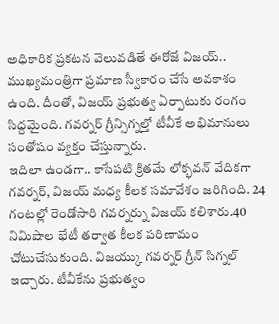అధికారిక ప్రకటన వెలువడితే ఈరోజే విజయ్.. ముఖ్యమంత్రిగా ప్రమాణ స్వీకారం చేసే అవకాశం ఉంది. దీంతో, విజయ్ ప్రభుత్వ ఏర్పాటుకు రంగం సిద్దమైంది. గవర్నర్ గ్రీన్సిగ్నల్తో టీవీకే అభిమానులు సంతోషం వ్యక్తం చేస్తున్నారు.
ఇదిలా ఉండగా.. కాసేపటి క్రితమే లోక్భవన్ వేదికగా గవర్నర్, విజయ్ మధ్య కీలక సమావేశం జరిగింది. 24 గంటల్లో రెండోసారి గవర్నర్ను విజయ్ కలిశారు.40 నిమిషాల భేటీ తర్వాత కీలక పరిణామం చోటుచేసుకుంది. విజయ్కు గవర్నర్ గ్రీన్ సిగ్నల్ ఇచ్చారు. టీవీకేను ప్రభుత్వం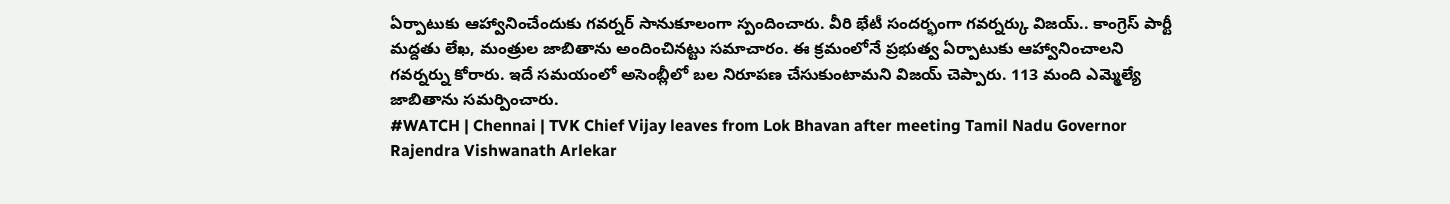ఏర్పాటుకు ఆహ్వానించేందుకు గవర్నర్ సానుకూలంగా స్పందించారు. వీరి భేటీ సందర్భంగా గవర్నర్కు విజయ్.. కాంగ్రెస్ పార్టీ మద్దతు లేఖ, మంత్రుల జాబితాను అందించినట్టు సమాచారం. ఈ క్రమంలోనే ప్రభుత్వ ఏర్పాటుకు ఆహ్వానించాలని గవర్నర్ను కోరారు. ఇదే సమయంలో అసెంబ్లీలో బల నిరూపణ చేసుకుంటామని విజయ్ చెప్పారు. 113 మంది ఎమ్మెల్యే జాబితాను సమర్పించారు.
#WATCH | Chennai | TVK Chief Vijay leaves from Lok Bhavan after meeting Tamil Nadu Governor Rajendra Vishwanath Arlekar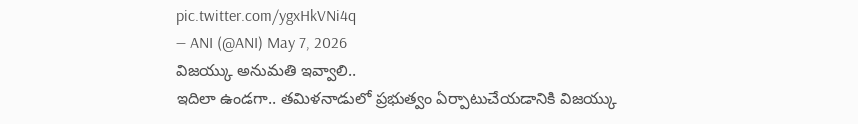pic.twitter.com/ygxHkVNi4q
— ANI (@ANI) May 7, 2026
విజయ్కు అనుమతి ఇవ్వాలి..
ఇదిలా ఉండగా.. తమిళనాడులో ప్రభుత్వం ఏర్పాటుచేయడానికి విజయ్కు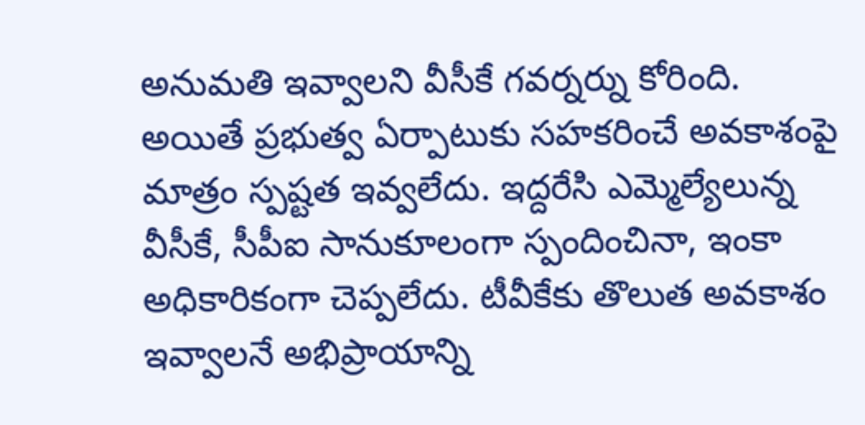అనుమతి ఇవ్వాలని వీసీకే గవర్నర్ను కోరింది. అయితే ప్రభుత్వ ఏర్పాటుకు సహకరించే అవకాశంపై మాత్రం స్పష్టత ఇవ్వలేదు. ఇద్దరేసి ఎమ్మెల్యేలున్న వీసీకే, సీపీఐ సానుకూలంగా స్పందించినా, ఇంకా అధికారికంగా చెప్పలేదు. టీవీకేకు తొలుత అవకాశం ఇవ్వాలనే అభిప్రాయాన్ని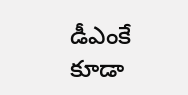డీఎంకే కూడా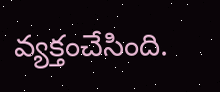వ్యక్తంచేసింది.